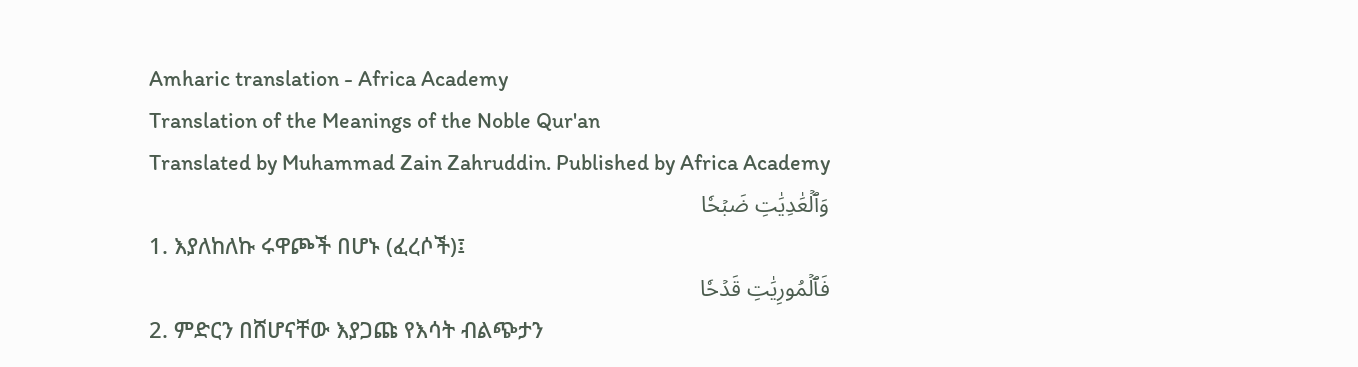Amharic translation - Africa Academy
Translation of the Meanings of the Noble Qur'an
Translated by Muhammad Zain Zahruddin. Published by Africa Academy
وَٱلۡعَٰدِيَٰتِ ضَبۡحٗا
1. እያለከለኩ ሩዋጮች በሆኑ (ፈረሶች)፤
فَٱلۡمُورِيَٰتِ قَدۡحٗا
2. ምድርን በሸሆናቸው እያጋጩ የእሳት ብልጭታን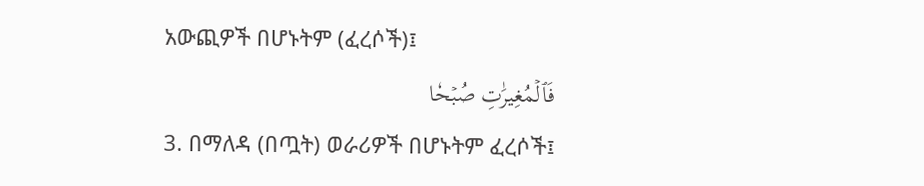አውጪዎች በሆኑትም (ፈረሶች)፤
فَٱلۡمُغِيرَٰتِ صُبۡحٗا
3. በማለዳ (በጧት) ወራሪዎች በሆኑትም ፈረሶች፤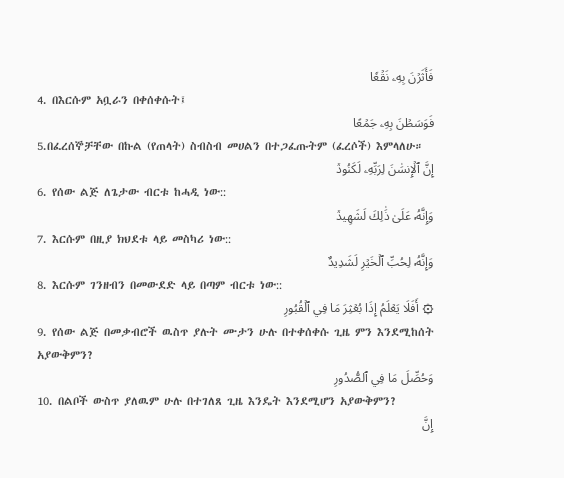فَأَثَرۡنَ بِهِۦ نَقۡعٗا
4. በእርሱም አቧራን በቀሰቀሱት፤
فَوَسَطۡنَ بِهِۦ جَمۡعًا
5.በፈረሰኞቻቸው በኩል (የጠላት) ስብስብ መሀልን በተጋፈጡትም (ፈረሶች) እምላለሁ።
إِنَّ ٱلۡإِنسَٰنَ لِرَبِّهِۦ لَكَنُودٞ
6. የሰው ልጅ ለጌታው ብርቱ ከሓዲ ነው::
وَإِنَّهُۥ عَلَىٰ ذَٰلِكَ لَشَهِيدٞ
7. እርሱም በዚያ ክህደቱ ላይ መስካሪ ነው::
وَإِنَّهُۥ لِحُبِّ ٱلۡخَيۡرِ لَشَدِيدٌ
8. እርሱም ገንዘብን በመውደድ ላይ በጣም ብርቱ ነው::
۞ أَفَلَا يَعۡلَمُ إِذَا بُعۡثِرَ مَا فِي ٱلۡقُبُورِ
9. የሰው ልጅ በመቃብሮች ዉስጥ ያሉት ሙታን ሁሉ በተቀሰቀሱ ጊዜ ምን እንደሚከሰት አያውቅምን?
وَحُصِّلَ مَا فِي ٱلصُّدُورِ
10. በልቦች ውስጥ ያለዉም ሁሉ በተገለጸ ጊዜ እንዴት እንደሚሆን አያውቅምን?
إِنَّ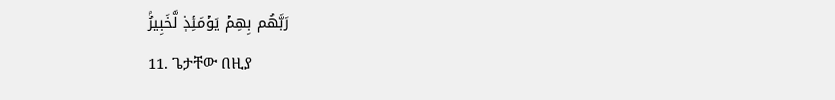رَبَّهُم بِهِمۡ يَوۡمَئِذٖ لَّخَبِيرُۢ
11. ጌታቸው በዚያ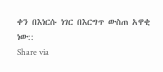ቀን በእነርሱ ነገር በእርግጥ ውስጠ አዋቂ ነው::
Share via